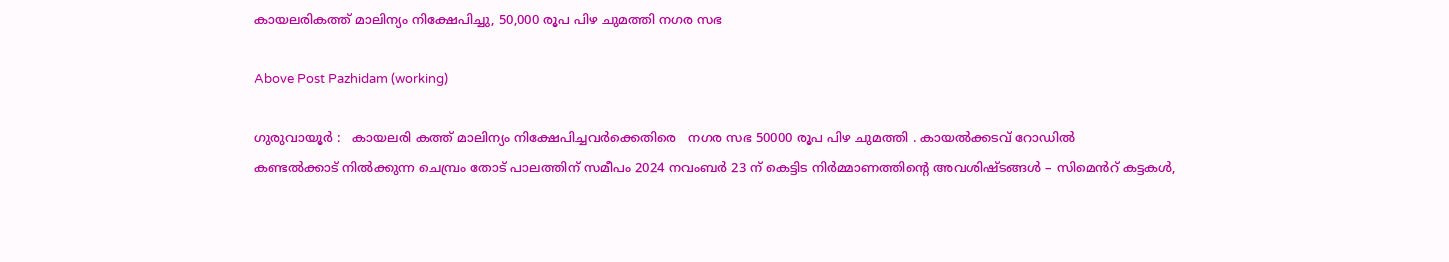കായലരികത്ത് മാലിന്യം നിക്ഷേപിച്ചു, 50,000 രൂപ പിഴ ചുമത്തി നഗര സഭ

Above Post Pazhidam (working)

ഗുരുവായൂർ :   കായലരി കത്ത് മാലിന്യം നിക്ഷേപിച്ചവർക്കെതിരെ   നഗര സഭ 50000 രൂപ പിഴ ചുമത്തി . കായൽക്കടവ് റോഡിൽ
കണ്ടൽക്കാട് നിൽക്കുന്ന ചെമ്പ്രം തോട് പാലത്തിന് സമീപം 2024 നവംബർ 23 ന് കെട്ടിട നിർമ്മാണത്തിൻ്റെ അവശിഷ്ടങ്ങൾ – സിമെൻറ് കട്ടകൾ,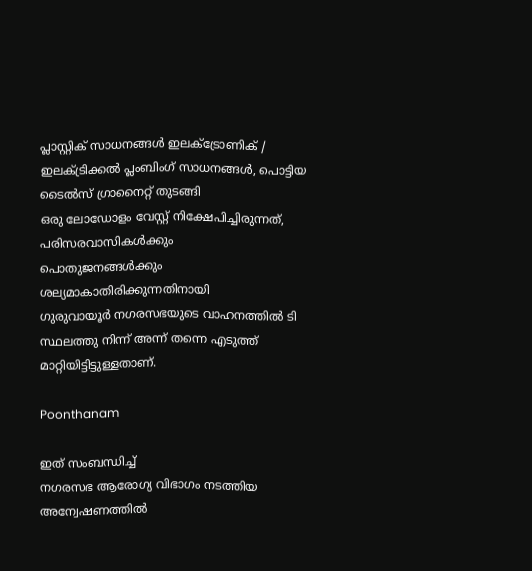പ്ലാസ്റ്റിക് സാധനങ്ങൾ ഇലക്ട്രോണിക് / ഇലക്ട്രിക്കൽ പ്ലംബിംഗ് സാധനങ്ങൾ, പൊട്ടിയ ടൈൽസ് ഗ്രാനൈറ്റ് തുടങ്ങി
ഒരു ലോഡോളം വേസ്റ്റ് നിക്ഷേപിച്ചിരുന്നത്, പരിസരവാസികൾക്കും
പൊതുജനങ്ങൾക്കും ശല്യമാകാതിരിക്കുന്നതിനായി
ഗുരുവായൂർ നഗരസഭയുടെ വാഹനത്തിൽ ടി സ്ഥലത്തു നിന്ന് അന്ന് തന്നെ എടുത്ത് മാറ്റിയിട്ടിട്ടുള്ളതാണ്.

Poonthanam

ഇത് സംബന്ധിച്ച്
നഗരസഭ ആരോഗ്യ വിഭാഗം നടത്തിയ അന്വേഷണത്തിൽ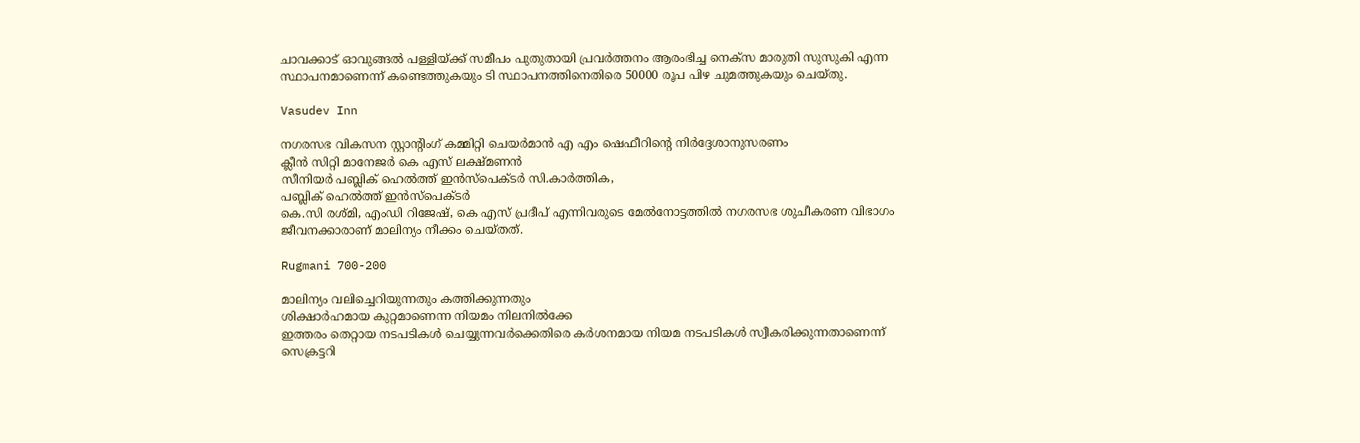ചാവക്കാട് ഓവുങ്ങൽ പള്ളിയ്ക്ക് സമീപം പുതുതായി പ്രവർത്തനം ആരംഭിച്ച നെക്സ മാരുതി സുസുകി എന്ന സ്ഥാപനമാണെന്ന് കണ്ടെത്തുകയും ടി സ്ഥാപനത്തിനെതിരെ 50000 രൂപ പിഴ ചുമത്തുകയും ചെയ്തു.

Vasudev Inn

നഗരസഭ വികസന സ്റ്റാൻ്റിംഗ് കമ്മിറ്റി ചെയർമാൻ എ എം ഷെഫീറിൻ്റെ നിർദ്ദേശാനുസരണം
ക്ലീൻ സിറ്റി മാനേജർ കെ എസ് ലക്ഷ്മണൻ
സീനിയർ പബ്ലിക് ഹെൽത്ത് ഇൻസ്പെക്ടർ സി.കാർത്തിക,
പബ്ലിക് ഹെൽത്ത് ഇൻസ്പെക്ടർ
കെ.സി രശ്മി, എംഡി റിജേഷ്, കെ എസ് പ്രദീപ് എന്നിവരുടെ മേൽനോട്ടത്തിൽ നഗരസഭ ശുചീകരണ വിഭാഗം ജീവനക്കാരാണ് മാലിന്യം നീക്കം ചെയ്തത്.

Rugmani 700-200

മാലിന്യം വലിച്ചെറിയുന്നതും കത്തിക്കുന്നതും
ശിക്ഷാർഹമായ കുറ്റമാണെന്ന നിയമം നിലനിൽക്കേ
ഇത്തരം തെറ്റായ നടപടികൾ ചെയ്യുന്നവർക്കെതിരെ കർശനമായ നിയമ നടപടികൾ സ്വീകരിക്കുന്നതാണെന്ന് സെക്രട്ടറി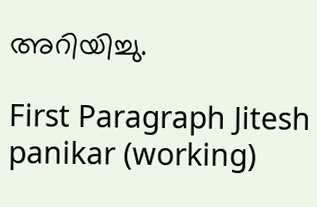അറിയിച്ചു.

First Paragraph Jitesh panikar (working)